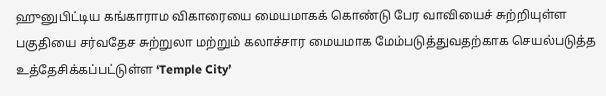ஹுனுபிட்டிய கங்காராம விகாரையை மையமாகக் கொண்டு பேர வாவியைச் சுற்றியுள்ள பகுதியை சர்வதேச சுற்றுலா மற்றும் கலாச்சார மையமாக மேம்படுத்துவதற்காக செயல்படுத்த உத்தேசிக்கப்பட்டுள்ள ‘Temple City’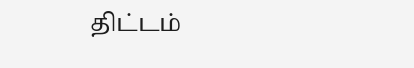திட்டம்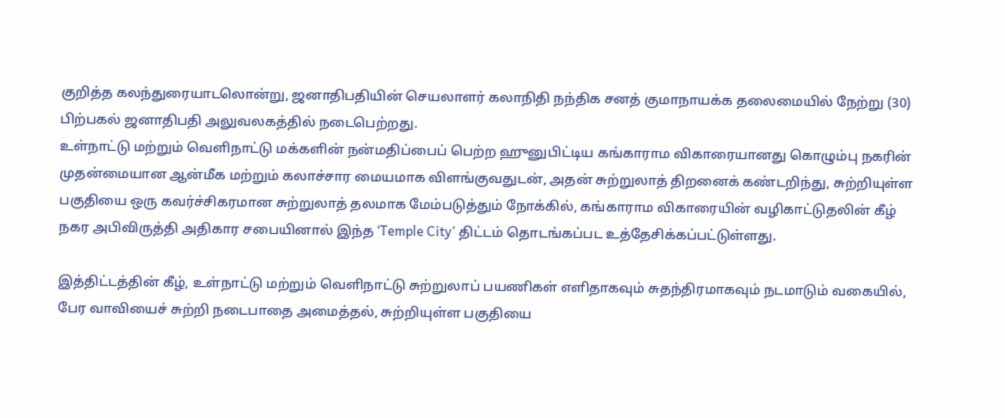குறித்த கலந்துரையாடலொன்று, ஜனாதிபதியின் செயலாளர் கலாநிதி நந்திக சனத் குமாநாயக்க தலைமையில் நேற்று (30) பிற்பகல் ஜனாதிபதி அலுவலகத்தில் நடைபெற்றது.
உள்நாட்டு மற்றும் வெளிநாட்டு மக்களின் நன்மதிப்பைப் பெற்ற ஹுனுபிட்டிய கங்காராம விகாரையானது கொழும்பு நகரின் முதன்மையான ஆன்மீக மற்றும் கலாச்சார மையமாக விளங்குவதுடன், அதன் சுற்றுலாத் திறனைக் கண்டறிந்து, சுற்றியுள்ள பகுதியை ஒரு கவர்ச்சிகரமான சுற்றுலாத் தலமாக மேம்படுத்தும் நோக்கில், கங்காராம விகாரையின் வழிகாட்டுதலின் கீழ் நகர அபிவிருத்தி அதிகார சபையினால் இந்த ‘Temple City’ திட்டம் தொடங்கப்பட உத்தேசிக்கப்பட்டுள்ளது.

இத்திட்டத்தின் கீழ், உள்நாட்டு மற்றும் வெளிநாட்டு சுற்றுலாப் பயணிகள் எளிதாகவும் சுதந்திரமாகவும் நடமாடும் வகையில், பேர வாவியைச் சுற்றி நடைபாதை அமைத்தல், சுற்றியுள்ள பகுதியை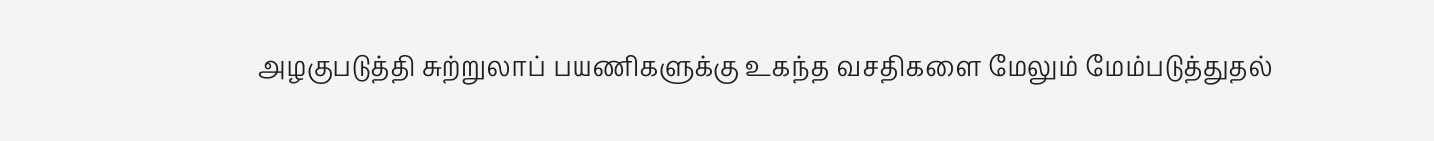அழகுபடுத்தி சுற்றுலாப் பயணிகளுக்கு உகந்த வசதிகளை மேலும் மேம்படுத்துதல்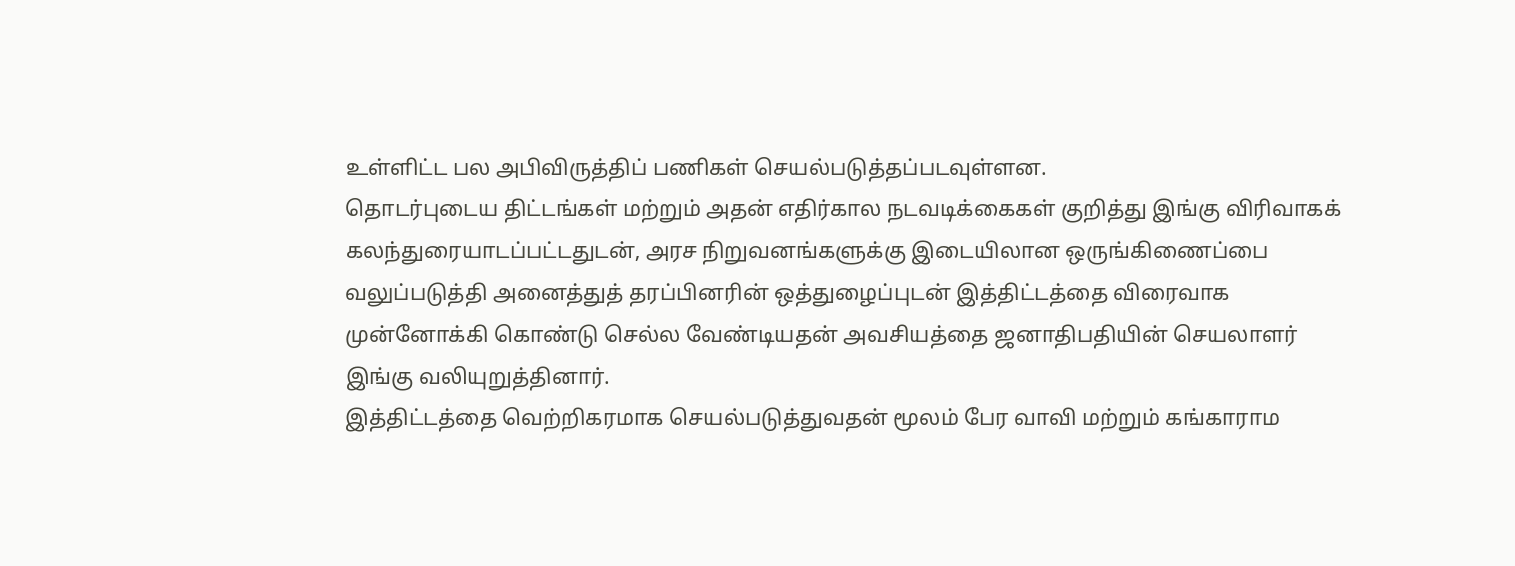உள்ளிட்ட பல அபிவிருத்திப் பணிகள் செயல்படுத்தப்படவுள்ளன.
தொடர்புடைய திட்டங்கள் மற்றும் அதன் எதிர்கால நடவடிக்கைகள் குறித்து இங்கு விரிவாகக் கலந்துரையாடப்பட்டதுடன், அரச நிறுவனங்களுக்கு இடையிலான ஒருங்கிணைப்பை வலுப்படுத்தி அனைத்துத் தரப்பினரின் ஒத்துழைப்புடன் இத்திட்டத்தை விரைவாக முன்னோக்கி கொண்டு செல்ல வேண்டியதன் அவசியத்தை ஜனாதிபதியின் செயலாளர் இங்கு வலியுறுத்தினார்.
இத்திட்டத்தை வெற்றிகரமாக செயல்படுத்துவதன் மூலம் பேர வாவி மற்றும் கங்காராம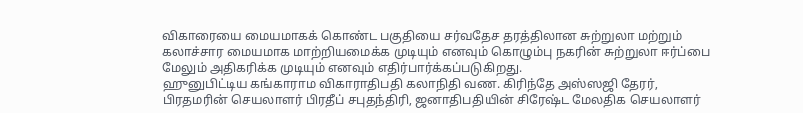விகாரையை மையமாகக் கொண்ட பகுதியை சர்வதேச தரத்திலான சுற்றுலா மற்றும் கலாச்சார மையமாக மாற்றியமைக்க முடியும் எனவும் கொழும்பு நகரின் சுற்றுலா ஈர்ப்பை மேலும் அதிகரிக்க முடியும் எனவும் எதிர்பார்க்கப்படுகிறது.
ஹுனுபிட்டிய கங்காராம விகாராதிபதி கலாநிதி வண. கிரிந்தே அஸ்ஸஜி தேரர், பிரதமரின் செயலாளர் பிரதீப் சபுதந்திரி, ஜனாதிபதியின் சிரேஷ்ட மேலதிக செயலாளர்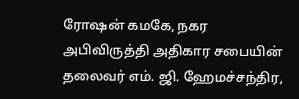ரோஷன் கமகே, நகர அபிவிருத்தி அதிகார சபையின் தலைவர் எம். ஜி. ஹேமச்சந்திர,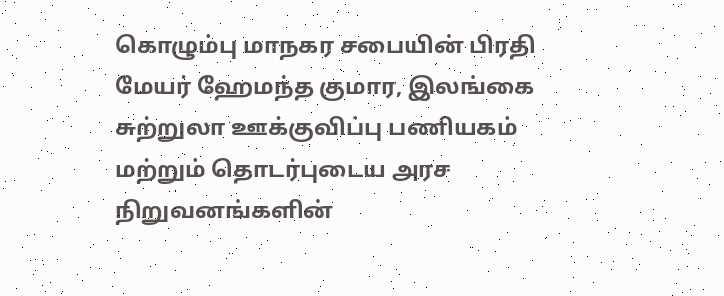கொழும்பு மாநகர சபையின் பிரதி மேயர் ஹேமந்த குமார, இலங்கை சுற்றுலா ஊக்குவிப்பு பணியகம் மற்றும் தொடர்புடைய அரச நிறுவனங்களின்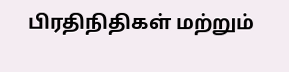பிரதிநிதிகள் மற்றும்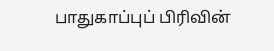பாதுகாப்புப் பிரிவின்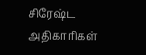சிரேஷ்ட அதிகாரிகள்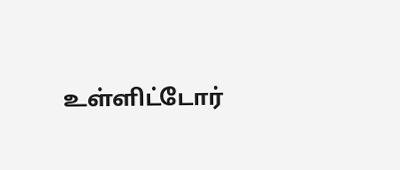உள்ளிட்டோர்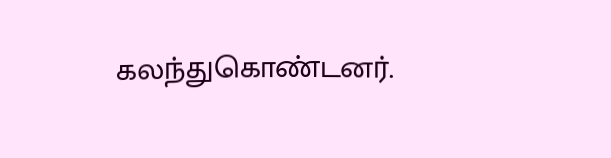கலந்துகொண்டனர்.